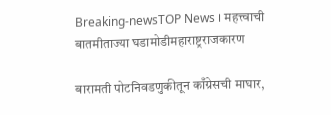Breaking-newsTOP News । महत्त्वाची बातमीताज्या घडामोडीमहाराष्ट्रराजकारण

बारामती पोटनिवडणुकीतून काँग्रेसची माघार,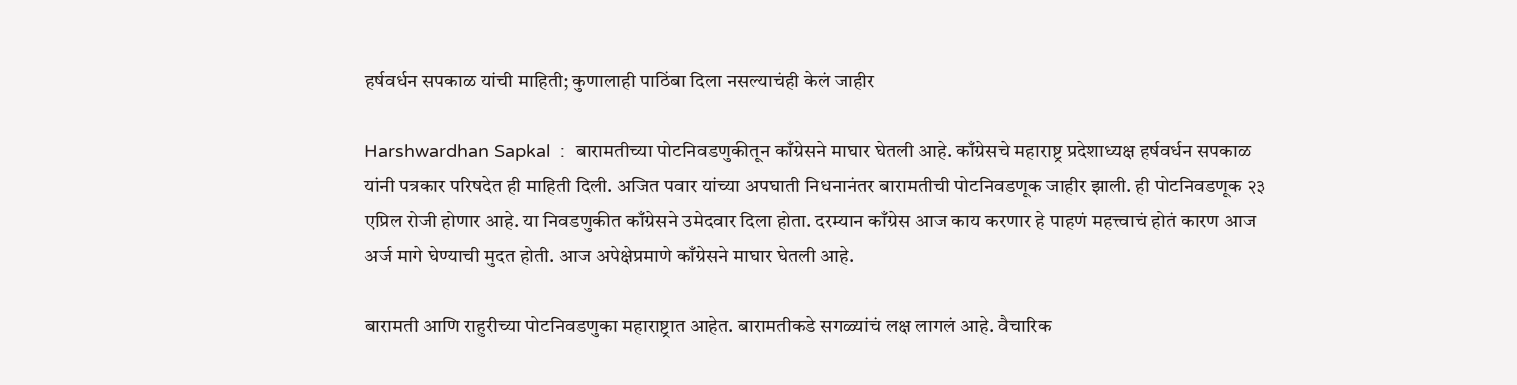हर्षवर्धन सपकाळ यांची माहिती; कुणालाही पाठिंबा दिला नसल्याचंही केलं जाहीर

Harshwardhan Sapkal  :  बारामतीच्या पोटनिवडणुकीतून काँग्रेसने माघार घेतली आहे. काँग्रेसचे महाराष्ट्र प्रदेशाध्यक्ष हर्षवर्धन सपकाळ यांनी पत्रकार परिषदेत ही माहिती दिली. अजित पवार यांच्या अपघाती निधनानंतर बारामतीची पोटनिवडणूक जाहीर झाली. ही पोटनिवडणूक २३ एप्रिल रोजी होणार आहे. या निवडणुकीत काँग्रेसने उमेदवार दिला होता. दरम्यान काँग्रेस आज काय करणार हे पाहणं महत्त्वाचं होतं कारण आज अर्ज मागे घेण्याची मुदत होती. आज अपेक्षेप्रमाणे काँग्रेसने माघार घेतली आहे.

बारामती आणि राहुरीच्या पोटनिवडणुका महाराष्ट्रात आहेत. बारामतीकडे सगळ्यांचं लक्ष लागलं आहे. वैचारिक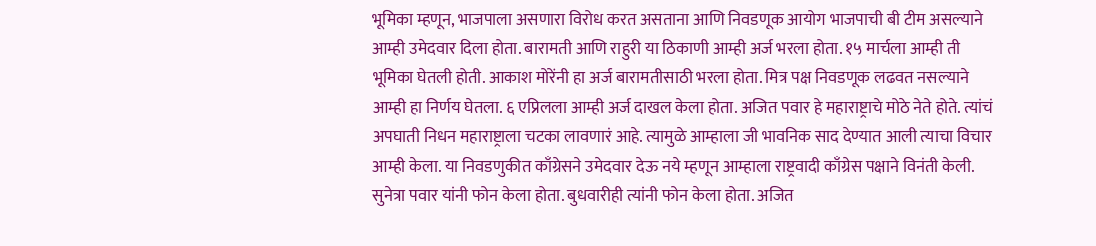भूमिका म्हणून, भाजपाला असणारा विरोध करत असताना आणि निवडणूक आयोग भाजपाची बी टीम असल्याने आम्ही उमेदवार दिला होता. बारामती आणि राहुरी या ठिकाणी आम्ही अर्ज भरला होता. १५ मार्चला आम्ही ती भूमिका घेतली होती. आकाश मोरेंनी हा अर्ज बारामतीसाठी भरला होता. मित्र पक्ष निवडणूक लढवत नसल्याने आम्ही हा निर्णय घेतला. ६ एप्रिलला आम्ही अर्ज दाखल केला होता. अजित पवार हे महाराष्ट्राचे मोठे नेते होते. त्यांचं अपघाती निधन महाराष्ट्राला चटका लावणारं आहे. त्यामुळे आम्हाला जी भावनिक साद देण्यात आली त्याचा विचार आम्ही केला. या निवडणुकीत काँग्रेसने उमेदवार देऊ नये म्हणून आम्हाला राष्ट्रवादी काँग्रेस पक्षाने विनंती केली. सुनेत्रा पवार यांनी फोन केला होता. बुधवारीही त्यांनी फोन केला होता. अजित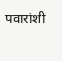पवारांशी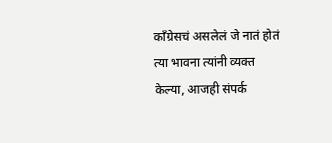काँग्रेसचं असलेलं जे नातं होतं त्या भावना त्यांनी व्यक्त केल्या, आजही संपर्क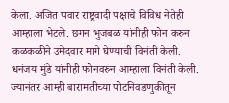केला. अजित पवार राष्ट्रवादी पक्षाचे विविध नेतेही आम्हाला भेटले. छगन भुजबळ यांनीही फोन करुन कळकळीने उमेदवार मागे घेण्याची विनंती केली. धनंजय मुंडे यांनीही फोनवरुन आम्हाला विनंती केली. ज्यानंतर आम्ही बारामतीच्या पोटनिवडणुकीतून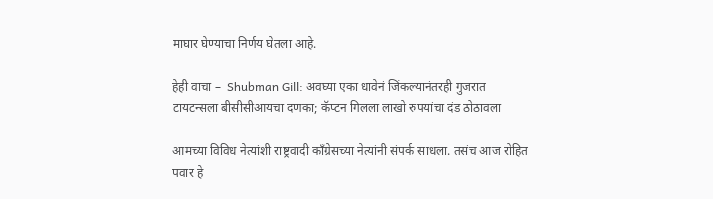माघार घेण्याचा निर्णय घेतला आहे.

हेही वाचा –  Shubman Gill: अवघ्या एका धावेनं जिंकल्यानंतरही गुजरात टायटन्सला बीसीसीआयचा दणका; कॅप्टन गिलला लाखो रुपयांचा दंड ठोठावला

आमच्या विविध नेत्यांशी राष्ट्रवादी काँग्रेसच्या नेत्यांनी संपर्क साधला. तसंच आज रोहित पवार हे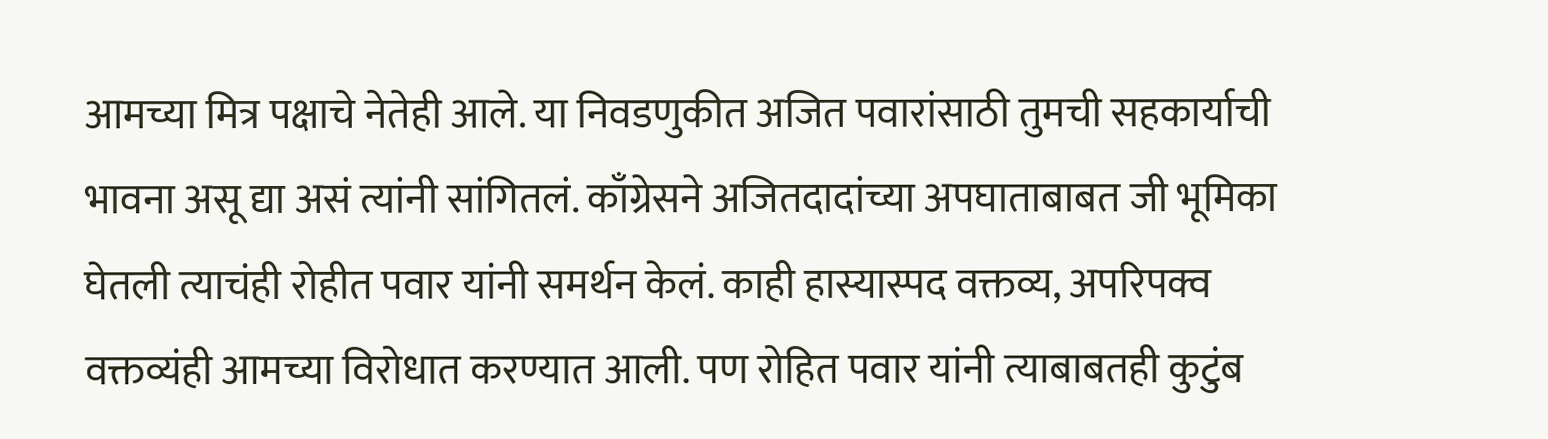आमच्या मित्र पक्षाचे नेतेही आले. या निवडणुकीत अजित पवारांसाठी तुमची सहकार्याची भावना असू द्या असं त्यांनी सांगितलं. काँग्रेसने अजितदादांच्या अपघाताबाबत जी भूमिका घेतली त्याचंही रोहीत पवार यांनी समर्थन केलं. काही हास्यास्पद वक्तव्य, अपरिपक्व वक्तव्यंही आमच्या विरोधात करण्यात आली. पण रोहित पवार यांनी त्याबाबतही कुटुंब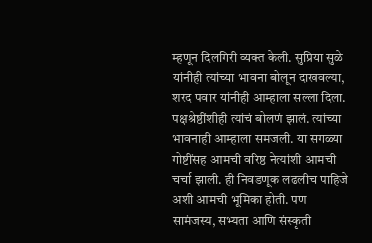म्हणून दिलगिरी व्यक्त केली. सुप्रिया सुळे यांनीही त्यांच्या भावना बोलून दाखवल्या, शरद पवार यांनीही आम्हाला सल्ला दिला. पक्षश्रेष्ठींशीही त्यांचं बोलणं झालं. त्यांच्या भावनाही आम्हाला समजली. या सगळ्या गोष्टींसह आमची वरिष्ठ नेत्यांशी आमची चर्चा झाली. ही निवडणूक लढलीच पाहिजे अशी आमची भूमिका होती. पण सामंजस्य, सभ्यता आणि संस्कृती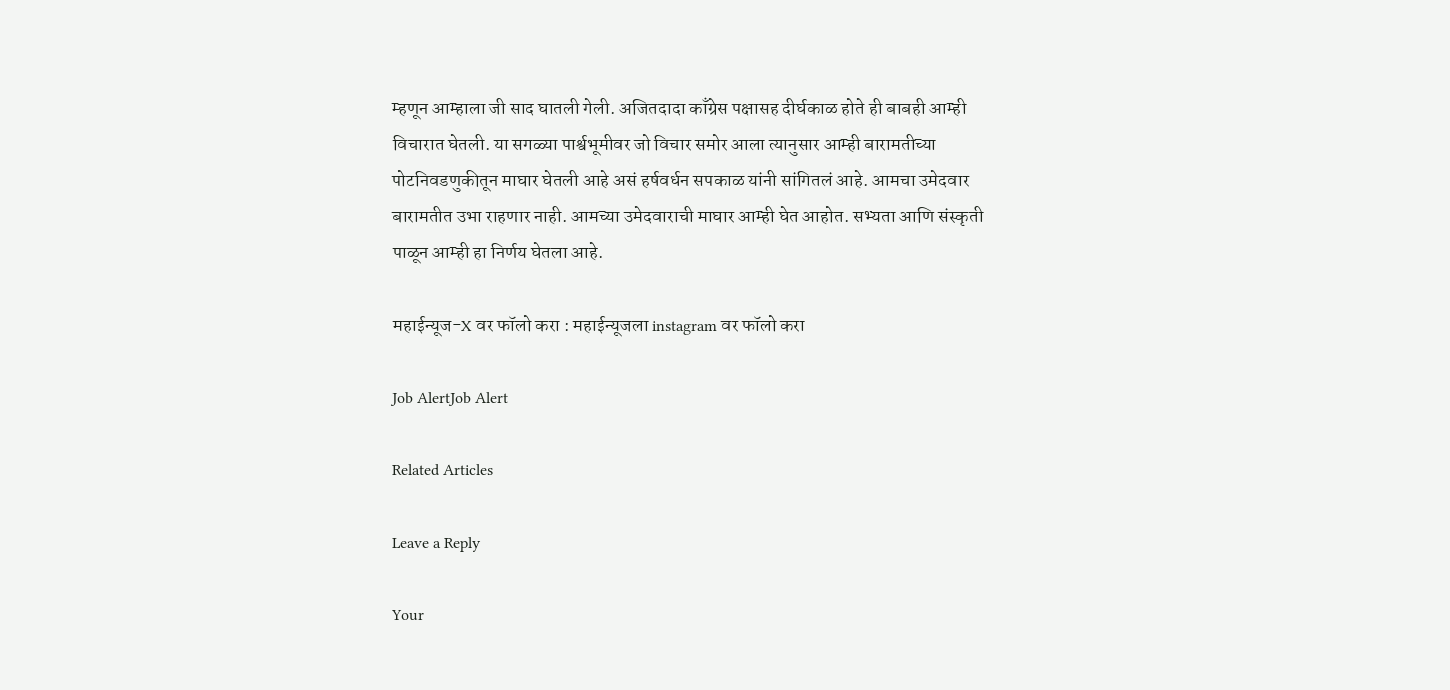म्हणून आम्हाला जी साद घातली गेली. अजितदादा काँग्रेस पक्षासह दीर्घकाळ होते ही बाबही आम्ही विचारात घेतली. या सगळ्या पार्श्वभूमीवर जो विचार समोर आला त्यानुसार आम्ही बारामतीच्या पोटनिवडणुकीतून माघार घेतली आहे असं हर्षवर्धन सपकाळ यांनी सांगितलं आहे. आमचा उमेदवार बारामतीत उभा राहणार नाही. आमच्या उमेदवाराची माघार आम्ही घेत आहोत. सभ्यता आणि संस्कृती पाळून आम्ही हा निर्णय घेतला आहे.

महाईन्यूज-X वर फॉलो करा : महाईन्यूजला instagram वर फॉलो करा

Job AlertJob Alert

Related Articles

Leave a Reply

Your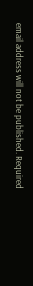email address will not be published. Required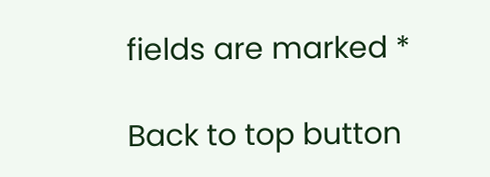fields are marked *

Back to top button